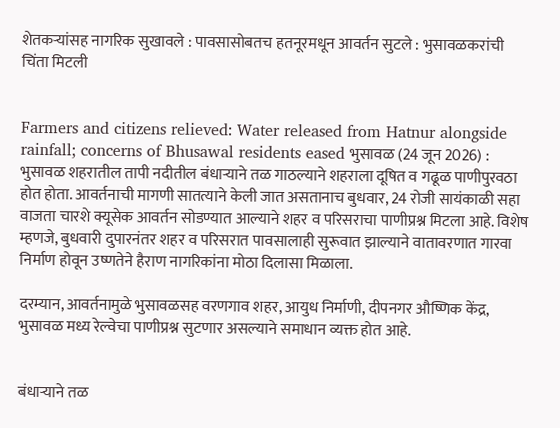शेतकर्‍यांसह नागरिक सुखावले : पावसासोबतच हतनूरमधून आवर्तन सुटले : भुसावळकरांची चिंता मिटली


Farmers and citizens relieved: Water released from Hatnur alongside rainfall; concerns of Bhusawal residents eased भुसावळ (24 जून 2026) : भुसावळ शहरातील तापी नदीतील बंधार्‍याने तळ गाठल्याने शहराला दूषित व गढूळ पाणीपुरवठा होत होता. आवर्तनाची मागणी सातत्याने केली जात असतानाच बुधवार, 24 रोजी सायंकाळी सहा वाजता चारशे क्यूसेक आवर्तन सोडण्यात आल्याने शहर व परिसराचा पाणीप्रश्न मिटला आहे. विशेष म्हणजे, बुधवारी दुपारनंतर शहर व परिसरात पावसालाही सुरूवात झाल्याने वातावरणात गारवा निर्माण होवून उष्णतेने हैराण नागरिकांना मोठा दिलासा मिळाला.

दरम्यान, आवर्तनामुळे भुसावळसह वरणगाव शहर, आयुध निर्माणी, दीपनगर औष्णिक केंद्र, भुसावळ मध्य रेल्वेचा पाणीप्रश्न सुटणार असल्याने समाधान व्यक्त होत आहे.


बंधार्‍याने तळ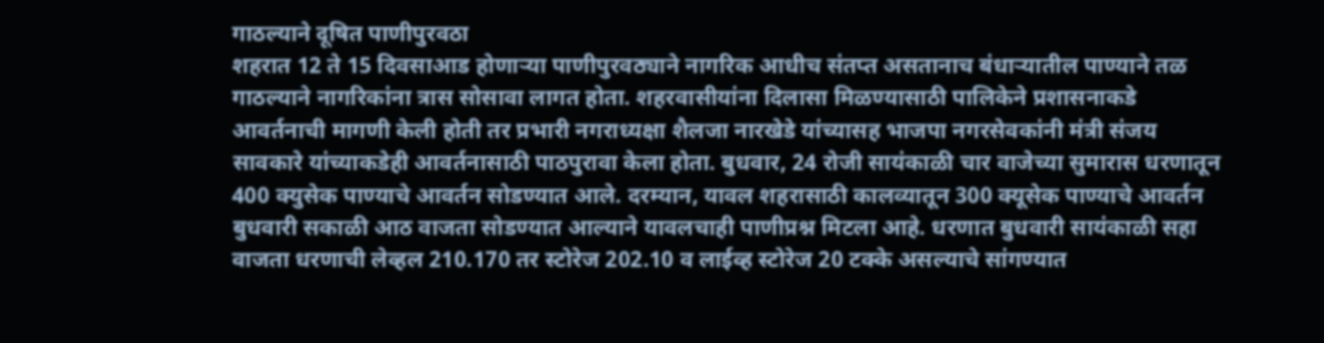गाठल्याने दूषित पाणीपुरवठा
शहरात 12 ते 15 दिवसाआड होणार्‍या पाणीपुरवठ्याने नागरिक आधीच संतप्त असतानाच बंधार्‍यातील पाण्याने तळ गाठल्याने नागरिकांना त्रास सोसावा लागत होता. शहरवासीयांना दिलासा मिळण्यासाठी पालिकेने प्रशासनाकडे आवर्तनाची मागणी केली होती तर प्रभारी नगराध्यक्षा शैलजा नारखेडे यांच्यासह भाजपा नगरसेवकांनी मंत्री संजय सावकारे यांच्याकडेही आवर्तनासाठी पाठपुरावा केला होता. बुधवार, 24 रोजी सायंकाळी चार वाजेच्या सुमारास धरणातून 400 क्युसेक पाण्याचे आवर्तन सोडण्यात आले. दरम्यान, यावल शहरासाठी कालव्यातून 300 क्यूसेक पाण्याचे आवर्तन बुधवारी सकाळी आठ वाजता सोडण्यात आल्याने यावलचाही पाणीप्रश्न मिटला आहे. धरणात बुधवारी सायंकाळी सहा वाजता धरणाची लेव्हल 210.170 तर स्टोरेज 202.10 व लाईव्ह स्टोरेज 20 टक्के असल्याचे सांगण्यात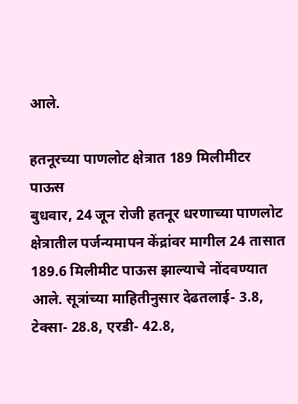आले.

हतनूरच्या पाणलोट क्षेत्रात 189 मिलीमीटर पाऊस
बुधवार, 24 जून रोजी हतनूर धरणाच्या पाणलोट क्षेत्रातील पर्जन्यमापन केंद्रांवर मागील 24 तासात 189.6 मिलीमीट पाऊस झाल्याचे नोंदवण्यात आले. सूत्रांच्या माहितीनुसार देढतलाई- 3.8, टेक्सा- 28.8, एरडी- 42.8,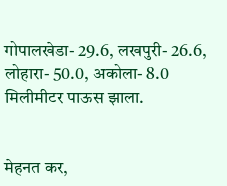गोपालखेडा- 29.6, लखपुरी- 26.6, लोहारा- 50.0, अकोला- 8.0 मिलीमीटर पाऊस झाला.


मेहनत कर,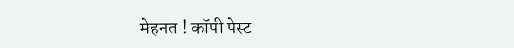मेहनत ! कॉपी पेस्ट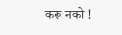करू नको !